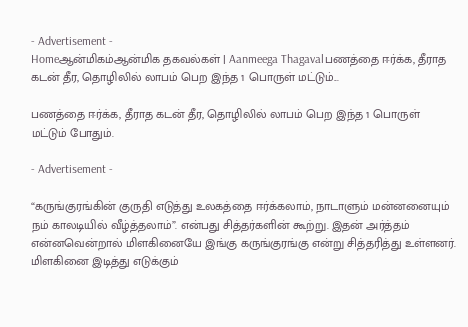- Advertisement -
Homeஆன்மிகம்ஆன்மிக தகவல்கள் | Aanmeega Thagavalபணத்தை ஈர்க்க, தீராத கடன் தீர, தொழிலில் லாபம் பெற இந்த 1 பொருள் மட்டும்...

பணத்தை ஈர்க்க, தீராத கடன் தீர, தொழிலில் லாபம் பெற இந்த 1 பொருள் மட்டும் போதும்.

- Advertisement -

“கருங்குரங்கின் குருதி எடுத்து உலகத்தை ஈர்க்கலாம், நாடாளும் மன்னனையும் நம் காலடியில் வீழ்த்தலாம்”. என்பது சித்தர்களின் கூற்று. இதன் அர்த்தம் என்னவென்றால் மிளகினையே இங்கு கருங்குரங்கு என்று சித்தரித்து உள்ளனர். மிளகினை இடித்து எடுக்கும்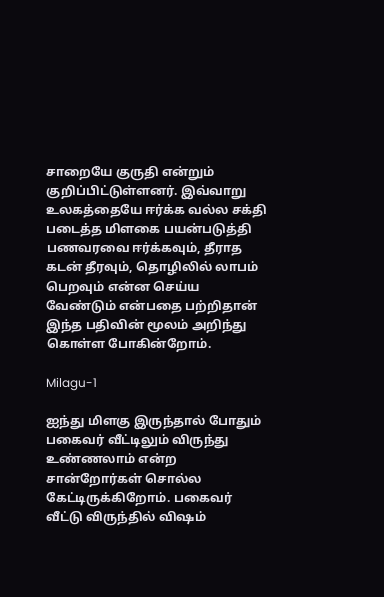சாறையே குருதி என்றும் குறிப்பிட்டுள்ளனர். இவ்வாறு உலகத்தையே ஈர்க்க வல்ல சக்தி படைத்த மிளகை பயன்படுத்தி பணவரவை ஈர்க்கவும், தீராத கடன் தீரவும், தொழிலில் லாபம் பெறவும் என்ன செய்ய வேண்டும் என்பதை பற்றிதான் இந்த பதிவின் மூலம் அறிந்து கொள்ள போகின்றோம்.

Milagu-1

ஐந்து மிளகு இருந்தால் போதும் பகைவர் வீட்டிலும் விருந்து உண்ணலாம் என்ற சான்றோர்கள் சொல்ல கேட்டிருக்கிறோம். பகைவர் வீட்டு விருந்தில் விஷம்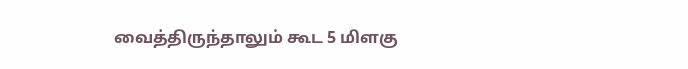வைத்திருந்தாலும் கூட 5 மிளகு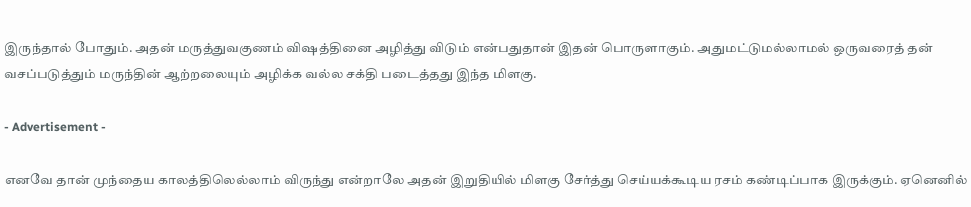இருந்தால் போதும். அதன் மருத்துவகுணம் விஷத்தினை அழித்து விடும் என்பதுதான் இதன் பொருளாகும். அதுமட்டுமல்லாமல் ஒருவரைத் தன் வசப்படுத்தும் மருந்தின் ஆற்றலையும் அழிக்க வல்ல சக்தி படைத்தது இந்த மிளகு.

- Advertisement -

எனவே தான் முந்தைய காலத்திலெல்லாம் விருந்து என்றாலே அதன் இறுதியில் மிளகு சேர்த்து செய்யக்கூடிய ரசம் கண்டிப்பாக இருக்கும். ஏனெனில்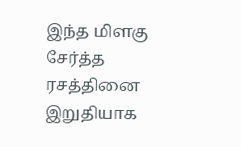இந்த மிளகு சேர்த்த ரசத்தினை இறுதியாக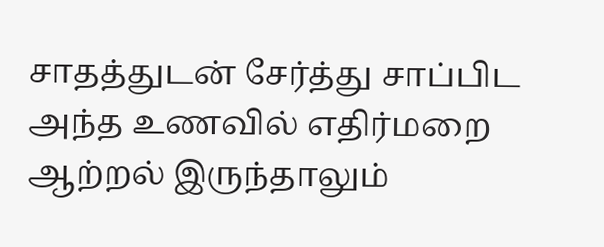சாதத்துடன் சேர்த்து சாப்பிட அந்த உணவில் எதிர்மறை ஆற்றல் இருந்தாலும்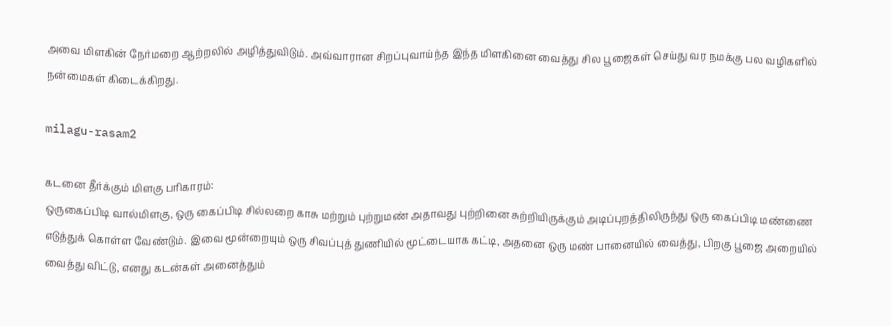அவை மிளகின் நேர்மறை ஆற்றலில் அழித்துவிடும். அவ்வாரான சிறப்புவாய்ந்த இந்த மிளகினை வைத்து சில பூஜைகள் செய்து வர நமக்கு பல வழிகளில் நன்மைகள் கிடைக்கிறது.

milagu-rasam2

கடனை தீர்க்கும் மிளகு பரிகாரம்:
ஒருகைப்பிடி வால்மிளகு, ஒரு கைப்பிடி சில்லறை காசு மற்றும் புற்றுமண் அதாவது புற்றினை சுற்றியிருக்கும் அடிப்புறத்திலிருந்து ஒரு கைப்பிடி மண்ணை எடுத்துக் கொள்ள வேண்டும். இவை மூன்றையும் ஒரு சிவப்புத் துணியில் மூட்டையாக கட்டி, அதனை ஒரு மண் பானையில் வைத்து, பிறகு பூஜை அறையில் வைத்து விட்டு, எனது கடன்கள் அனைத்தும்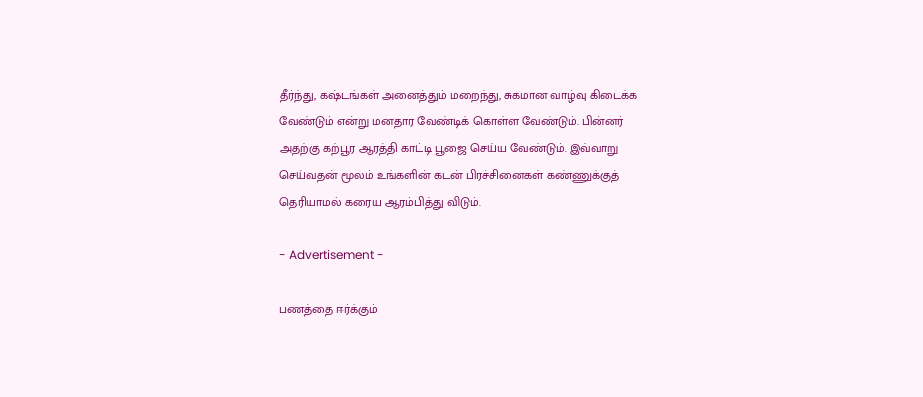தீர்ந்து, கஷ்டங்கள் அனைத்தும் மறைந்து, சுகமான வாழ்வு கிடைக்க வேண்டும் என்று மனதார வேண்டிக் கொள்ள வேண்டும். பின்னர் அதற்கு கற்பூர ஆரத்தி காட்டி பூஜை செய்ய வேண்டும். இவ்வாறு செய்வதன் மூலம் உங்களின் கடன் பிரச்சினைகள் கண்ணுக்குத் தெரியாமல் கரைய ஆரம்பித்து விடும்.

- Advertisement -

பணத்தை ஈர்க்கும்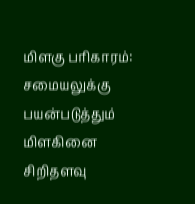மிளகு பரிகாரம்:
சமையலுக்கு பயன்படுத்தும் மிளகினை சிறிதளவு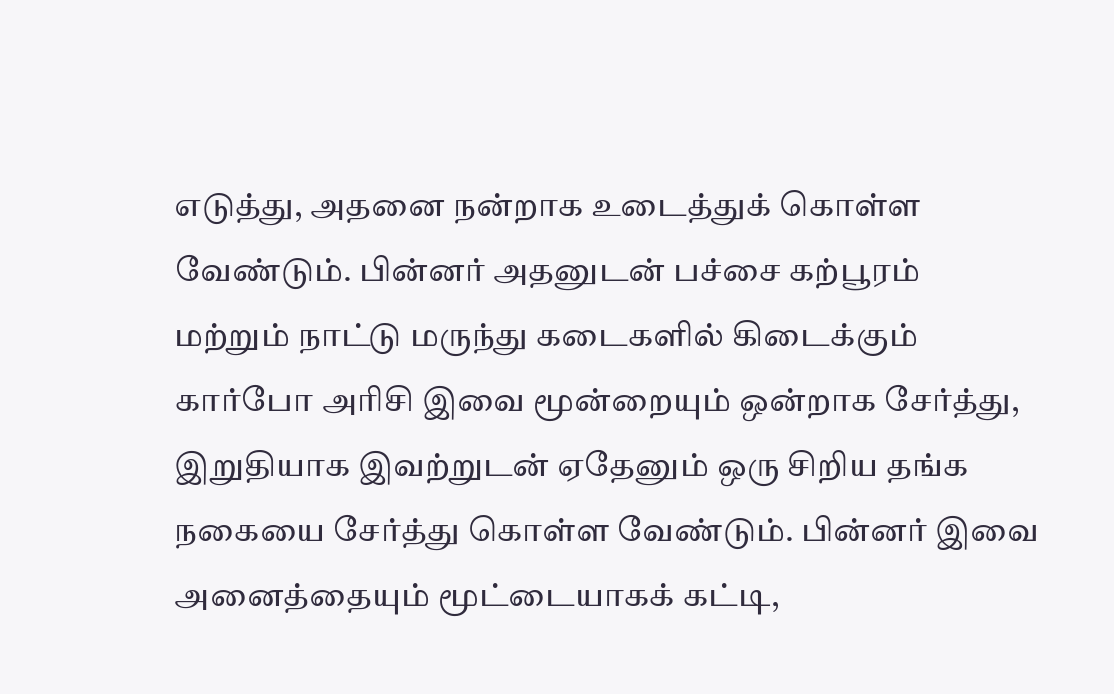எடுத்து, அதனை நன்றாக உடைத்துக் கொள்ள வேண்டும். பின்னர் அதனுடன் பச்சை கற்பூரம் மற்றும் நாட்டு மருந்து கடைகளில் கிடைக்கும் கார்போ அரிசி இவை மூன்றையும் ஒன்றாக சேர்த்து, இறுதியாக இவற்றுடன் ஏதேனும் ஒரு சிறிய தங்க நகையை சேர்த்து கொள்ள வேண்டும். பின்னர் இவை அனைத்தையும் மூட்டையாகக் கட்டி,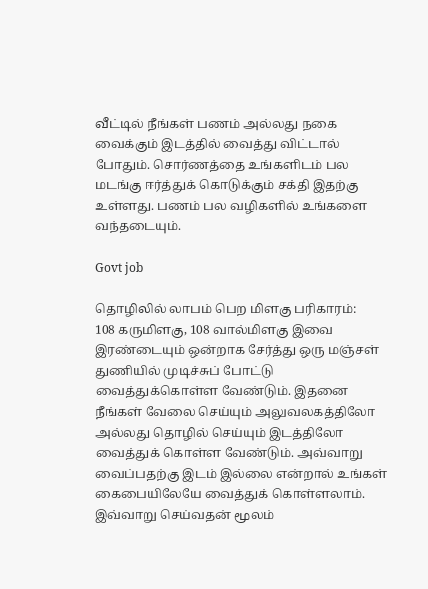வீட்டில் நீங்கள் பணம் அல்லது நகை வைக்கும் இடத்தில் வைத்து விட்டால் போதும். சொர்ணத்தை உங்களிடம் பல மடங்கு ஈர்த்துக் கொடுக்கும் சக்தி இதற்கு உள்ளது. பணம் பல வழிகளில் உங்களை வந்தடையும்.

Govt job

தொழிலில் லாபம் பெற மிளகு பரிகாரம்:
108 கருமிளகு, 108 வால்மிளகு இவை இரண்டையும் ஒன்றாக சேர்த்து ஒரு மஞ்சள் துணியில் முடிச்சுப் போட்டு வைத்துக்கொள்ள வேண்டும். இதனை நீங்கள் வேலை செய்யும் அலுவலகத்திலோ அல்லது தொழில் செய்யும் இடத்திலோ வைத்துக் கொள்ள வேண்டும். அவ்வாறு வைப்பதற்கு இடம் இல்லை என்றால் உங்கள் கைபையிலேயே வைத்துக் கொள்ளலாம். இவ்வாறு செய்வதன் மூலம்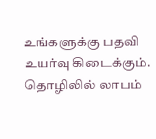உங்களுக்கு பதவி உயர்வு கிடைக்கும். தொழிலில் லாபம்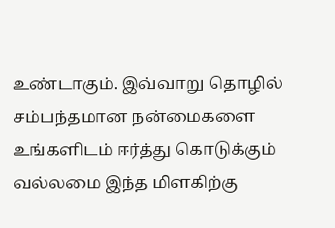உண்டாகும். இவ்வாறு தொழில் சம்பந்தமான நன்மைகளை உங்களிடம் ஈர்த்து கொடுக்கும் வல்லமை இந்த மிளகிற்கு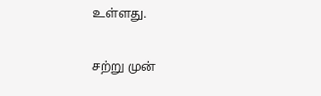உள்ளது.

சற்று முன்